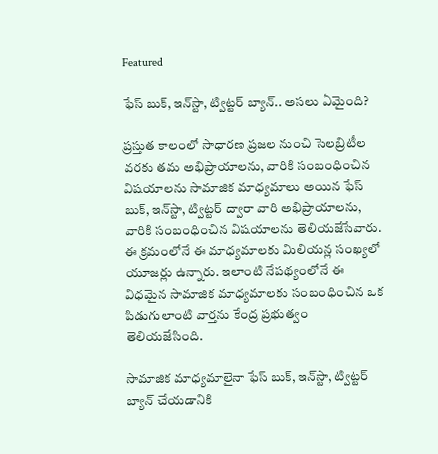Featured

ఫేస్ బుక్, ఇన్‌స్టా, ట్విట్టర్ బ్యాన్.. అసలు ఏమైంది?

ప్రస్తుత కాలంలో సాధారణ ప్రజల నుంచి సెలబ్రిటీల వరకు తమ అభిప్రాయాలను, వారికి సంబంధించిన విషయాలను సామాజిక మాధ్యమాలు అయిన ఫేస్ బుక్, ఇన్‌స్టా, ట్విట్టర్ ద్వారా వారి అభిప్రాయాలను, వారికి సంబంధించిన విషయాలను తెలియజేసేవారు. ఈ క్రమంలోనే ఈ మాధ్యమాలకు మిలియన్ల సంఖ్యలో యూజర్లు ఉన్నారు. ఇలాంటి నేపథ్యంలోనే ఈ విధమైన సామాజిక మాధ్యమాలకు సంబంధించిన ఒక పిడుగులాంటి వార్తను కేంద్ర ప్రభుత్వం తెలియజేసింది.

సామాజిక మాధ్యమాలైనా ఫేస్ బుక్, ఇన్‌స్టా, ట్విట్టర్ బ్యాన్ చేయడానికి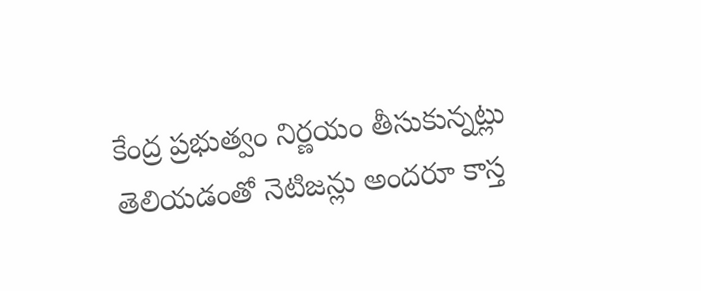కేంద్ర ప్రభుత్వం నిర్ణయం తీసుకున్నట్లు తెలియడంతో నెటిజన్లు అందరూ కాస్త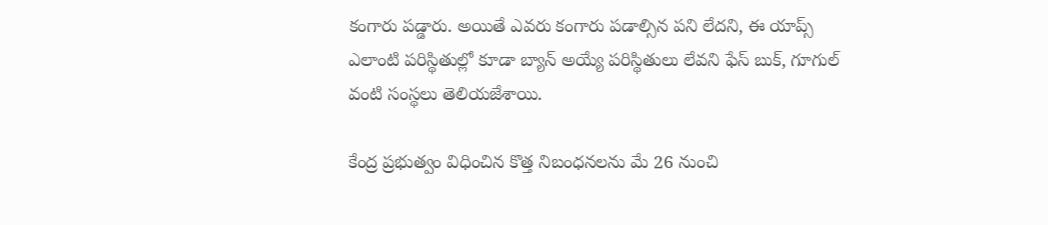కంగారు పడ్డారు. అయితే ఎవరు కంగారు పడాల్సిన పని లేదని, ఈ యాప్స్ ఎలాంటి పరిస్థితుల్లో కూడా బ్యాన్ అయ్యే పరిస్థితులు లేవని ఫేస్ బుక్, గూగుల్ వంటి సంస్థలు తెలియజేశాయి.

కేంద్ర ప్రభుత్వం విధించిన కొత్త నిబంధనలను మే 26 నుంచి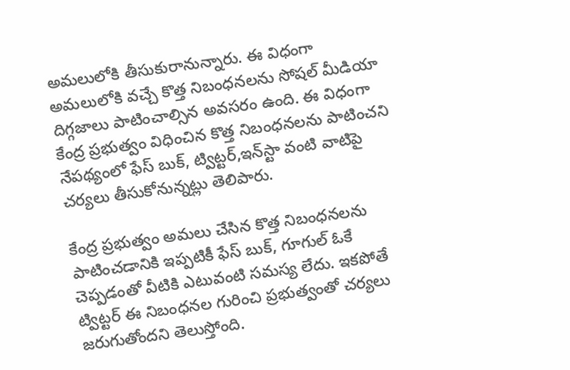అమలులోకి తీసుకురానున్నారు. ఈ విధంగా అమలులోకి వచ్చే కొత్త నిబంధనలను సోషల్ మీడియా దిగ్గజాలు పాటించాల్సిన అవసరం ఉంది. ఈ విధంగా కేంద్ర ప్రభుత్వం విధించిన కొత్త నిబంధనలను పాటించని నేపథ్యంలో ఫేస్ బుక్, ట్విట్టర్,ఇన్‌స్టా వంటి వాటిపై చర్యలు తీసుకోనున్నట్లు తెలిపారు.

కేంద్ర ప్రభుత్వం అమలు చేసిన కొత్త నిబంధనలను పాటించడానికి ఇప్పటికీ ఫేస్ బుక్, గూగుల్ ఓకే చెప్పడంతో వీటికి ఎటువంటి సమస్య లేదు. ఇకపోతే ట్విట్టర్ ఈ నిబంధనల గురించి ప్రభుత్వంతో చర్యలు జరుగుతోందని తెలుస్తోంది.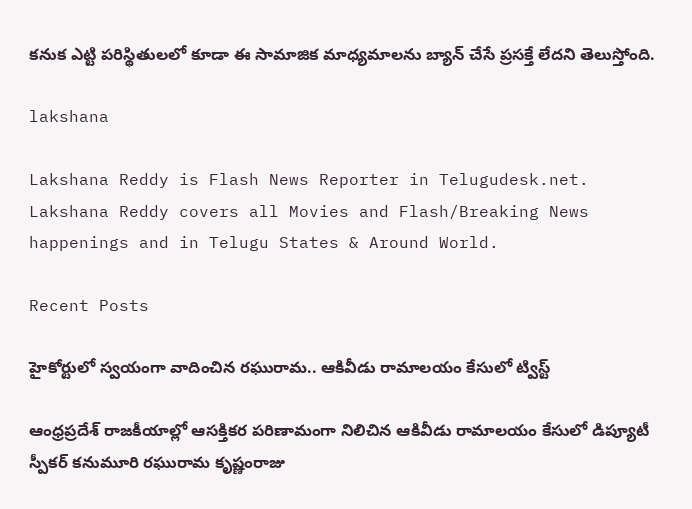కనుక ఎట్టి పరిస్థితులలో కూడా ఈ సామాజిక మాధ్యమాలను బ్యాన్ చేసే ప్రసక్తే లేదని తెలుస్తోంది.

lakshana

Lakshana Reddy is Flash News Reporter in Telugudesk.net. Lakshana Reddy covers all Movies and Flash/Breaking News happenings and in Telugu States & Around World.

Recent Posts

హైకోర్టులో స్వయంగా వాదించిన రఘురామ.. ఆకివీడు రామాలయం కేసులో ట్విస్ట్

ఆంధ్రప్రదేశ్ రాజకీయాల్లో ఆసక్తికర పరిణామంగా నిలిచిన ఆకివీడు రామాలయం కేసులో డిప్యూటీ స్పీకర్ కనుమూరి రఘురామ కృష్ణంరాజు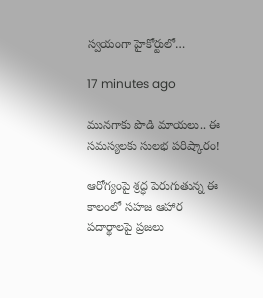స్వయంగా హైకోర్టులో…

17 minutes ago

మునగాకు పొడి మాయలు.. ఈ సమస్యలకు సులభ పరిష్కారం!

ఆరోగ్యంపై శ్రద్ధ పెరుగుతున్న ఈ కాలంలో సహజ ఆహార పదార్థాలపై ప్రజలు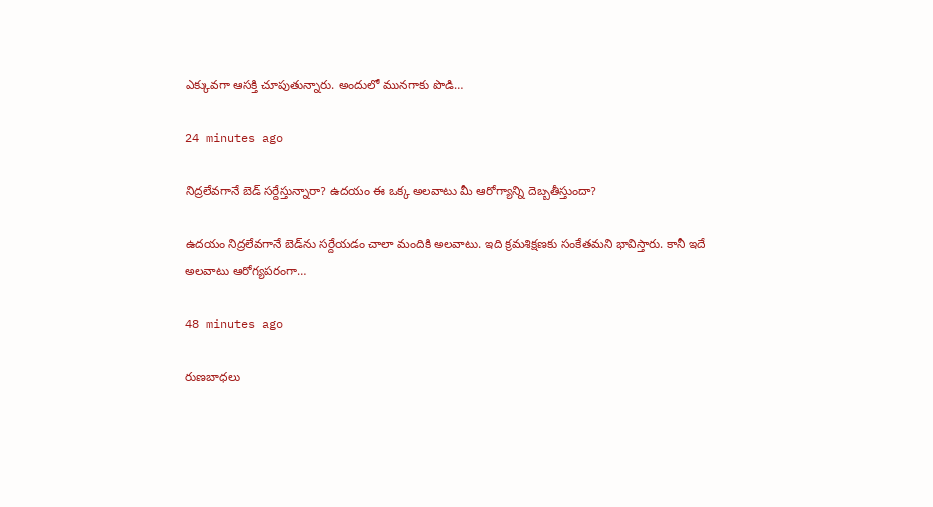ఎక్కువగా ఆసక్తి చూపుతున్నారు. అందులో మునగాకు పొడి…

24 minutes ago

నిద్రలేవగానే బెడ్ సర్దేస్తున్నారా? ఉదయం ఈ ఒక్క అలవాటు మీ ఆరోగ్యాన్ని దెబ్బతీస్తుందా?

ఉదయం నిద్రలేవగానే బెడ్‌ను సర్దేయడం చాలా మందికి అలవాటు. ఇది క్రమశిక్షణకు సంకేతమని భావిస్తారు. కానీ ఇదే అలవాటు ఆరోగ్యపరంగా…

48 minutes ago

రుణబాధలు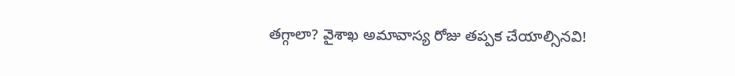తగ్గాలా? వైశాఖ అమావాస్య రోజు తప్పక చేయాల్సినవి!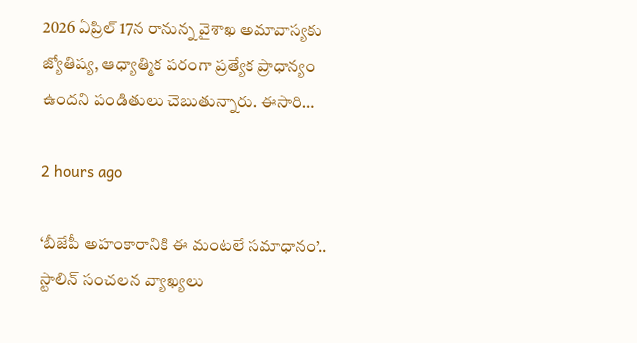2026 ఏప్రిల్ 17న రానున్న వైశాఖ అమావాస్యకు జ్యోతిష్య, ఆధ్యాత్మిక పరంగా ప్రత్యేక ప్రాధాన్యం ఉందని పండితులు చెబుతున్నారు. ఈసారి…

2 hours ago

‘బీజేపీ అహంకారానికి ఈ మంటలే సమాధానం’.. స్టాలిన్ సంచలన వ్యాఖ్యలు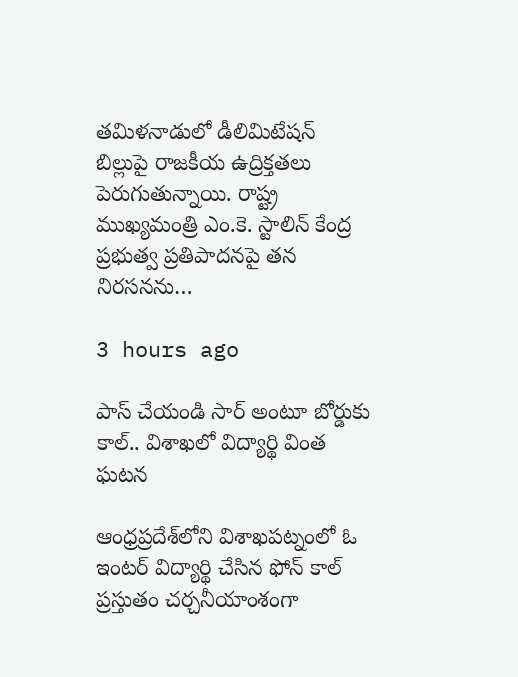తమిళనాడులో డీలిమిటేషన్ బిల్లుపై రాజకీయ ఉద్రిక్తతలు పెరుగుతున్నాయి. రాష్ట్ర ముఖ్యమంత్రి ఎం.కె. స్టాలిన్ కేంద్ర ప్రభుత్వ ప్రతిపాదనపై తన నిరసనను…

3 hours ago

పాస్ చేయండి సార్ అంటూ బోర్డుకు కాల్.. విశాఖలో విద్యార్థి వింత ఘటన

ఆంధ్రప్రదేశ్‌లోని విశాఖపట్నంలో ఓ ఇంటర్ విద్యార్థి చేసిన ఫోన్ కాల్ ప్రస్తుతం చర్చనీయాంశంగా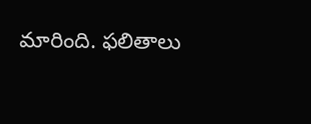మారింది. ఫలితాలు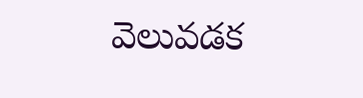వెలువడక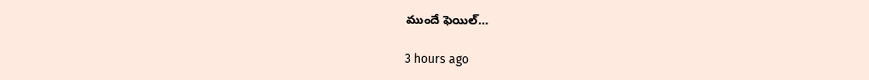ముందే ఫెయిల్…

3 hours ago